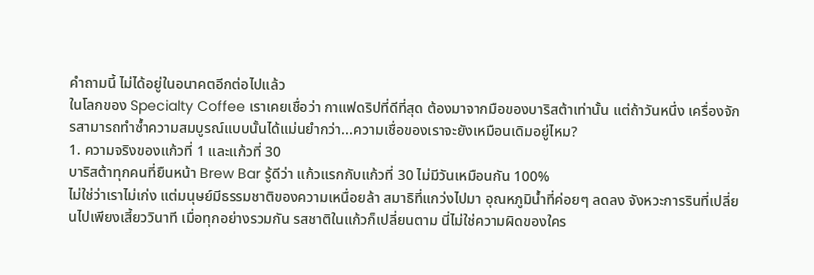คำถามนี้ ไม่ได้อยู่ในอนาคตอีกต่อไปแล้ว
ในโลกของ Specialty Coffee เราเคยเชื่อว่า กาแฟดริปที่ดีที่สุด ต้องมาจากมือของบาริสต้าเท่านั้น แต่ถ้าวันหนึ่ง เครื่องจักรสามารถทำซ้ำความสมบูรณ์แบบนั้นได้แม่นยำกว่า...ความเชื่อของเราจะยังเหมือนเดิมอยู่ไหม?
1. ความจริงของแก้วที่ 1 และแก้วที่ 30
บาริสต้าทุกคนที่ยืนหน้า Brew Bar รู้ดีว่า แก้วแรกกับแก้วที่ 30 ไม่มีวันเหมือนกัน 100%
ไม่ใช่ว่าเราไม่เก่ง แต่มนุษย์มีธรรมชาติของความเหนื่อยล้า สมาธิที่แกว่งไปมา อุณหภูมิน้ำที่ค่อยๆ ลดลง จังหวะการรินที่เปลี่ยนไปเพียงเสี้ยววินาที เมื่อทุกอย่างรวมกัน รสชาติในแก้วก็เปลี่ยนตาม นี่ไม่ใช่ความผิดของใคร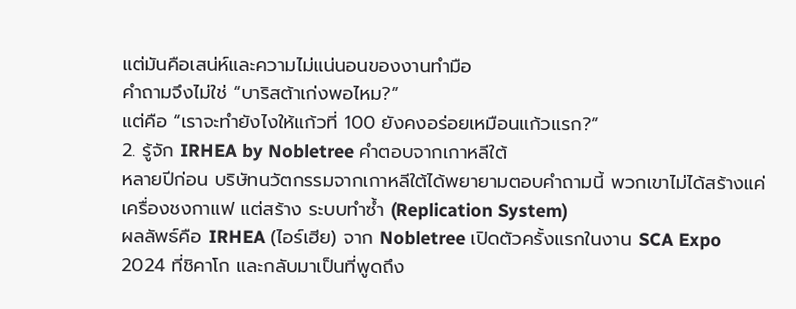แต่มันคือเสน่ห์และความไม่แน่นอนของงานทำมือ
คำถามจึงไม่ใช่ “บาริสต้าเก่งพอไหม?”
แต่คือ “เราจะทำยังไงให้แก้วที่ 100 ยังคงอร่อยเหมือนแก้วแรก?”
2. รู้จัก IRHEA by Nobletree คำตอบจากเกาหลีใต้
หลายปีก่อน บริษัทนวัตกรรมจากเกาหลีใต้ได้พยายามตอบคำถามนี้ พวกเขาไม่ได้สร้างแค่เครื่องชงกาแฟ แต่สร้าง ระบบทำซ้ำ (Replication System)
ผลลัพธ์คือ IRHEA (ไอร์เฮีย) จาก Nobletree เปิดตัวครั้งแรกในงาน SCA Expo 2024 ที่ชิคาโก และกลับมาเป็นที่พูดถึง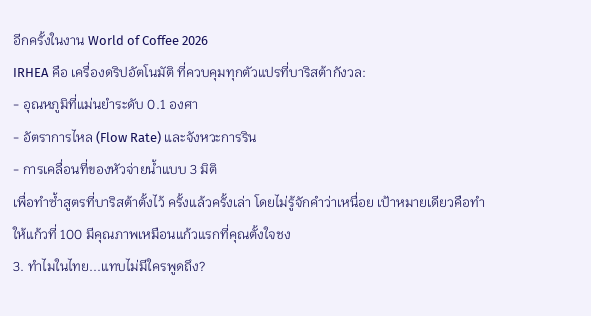อีกครั้งในงาน World of Coffee 2026
IRHEA คือ เครื่องดริปอัตโนมัติ ที่ควบคุมทุกตัวแปรที่บาริสต้ากังวล:
- อุณหภูมิที่แม่นยำระดับ 0.1 องศา
- อัตราการไหล (Flow Rate) และจังหวะการริน
- การเคลื่อนที่ของหัวจ่ายน้ำแบบ 3 มิติ
เพื่อทำซ้ำสูตรที่บาริสต้าตั้งไว้ ครั้งแล้วครั้งเล่า โดยไม่รู้จักคำว่าเหนื่อย เป้าหมายเดียวคือทำให้แก้วที่ 100 มีคุณภาพเหมือนแก้วแรกที่คุณตั้งใจชง
3. ทำไมในไทย...แทบไม่มีใครพูดถึง?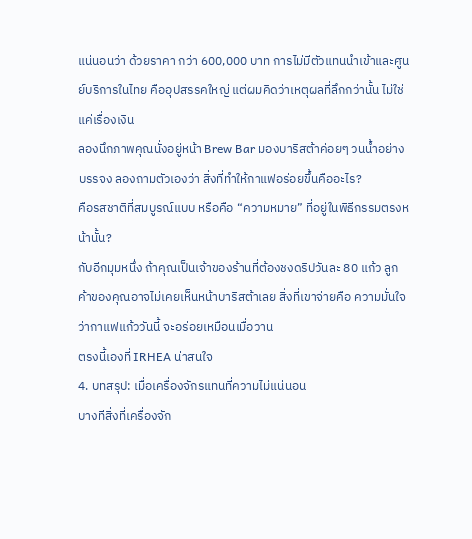แน่นอนว่า ด้วยราคา กว่า 600,000 บาท การไม่มีตัวแทนนำเข้าและศูนย์บริการในไทย คืออุปสรรคใหญ่ แต่ผมคิดว่าเหตุผลที่ลึกกว่านั้น ไม่ใช่แค่เรื่องเงิน
ลองนึกภาพคุณนั่งอยู่หน้า Brew Bar มองบาริสต้าค่อยๆ วนน้ำอย่างบรรจง ลองถามตัวเองว่า สิ่งที่ทำให้กาแฟอร่อยขึ้นคืออะไร?
คือรสชาติที่สมบูรณ์แบบ หรือคือ “ความหมาย” ที่อยู่ในพิธีกรรมตรงหน้านั้น?
กับอีกมุมหนึ่ง ถ้าคุณเป็นเจ้าของร้านที่ต้องชงดริปวันละ 80 แก้ว ลูกค้าของคุณอาจไม่เคยเห็นหน้าบาริสต้าเลย สิ่งที่เขาจ่ายคือ ความมั่นใจ ว่ากาแฟแก้ววันนี้ จะอร่อยเหมือนเมื่อวาน
ตรงนี้เองที่ IRHEA น่าสนใจ
4. บทสรุป: เมื่อเครื่องจักรแทนที่ความไม่แน่นอน
บางทีสิ่งที่เครื่องจัก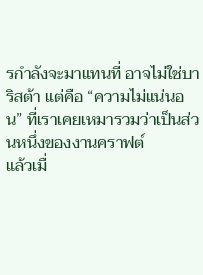รกำลังจะมาแทนที่ อาจไม่ใช่บาริสต้า แต่คือ “ความไม่แน่นอน” ที่เราเคยเหมารวมว่าเป็นส่วนหนึ่งของงานคราฟต์
แล้วเมื่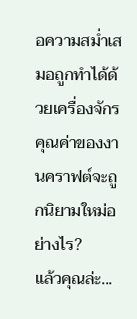อความสม่ำเสมอถูกทำได้ด้วยเครื่องจักร คุณค่าของงานคราฟต์จะถูกนิยามใหม่อย่างไร?
แล้วคุณล่ะ...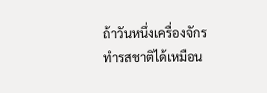ถ้าวันหนึ่งเครื่องจักรทำรสชาติได้เหมือน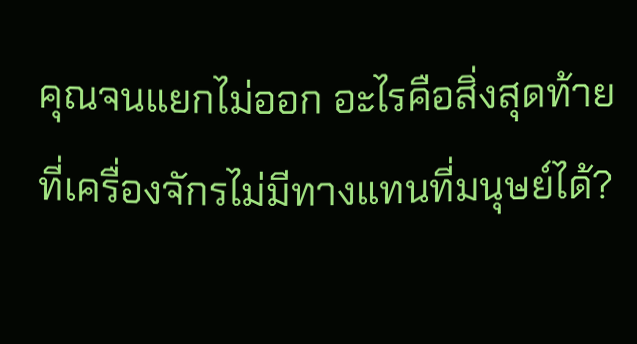คุณจนแยกไม่ออก อะไรคือสิ่งสุดท้ายที่เครื่องจักรไม่มีทางแทนที่มนุษย์ได้?